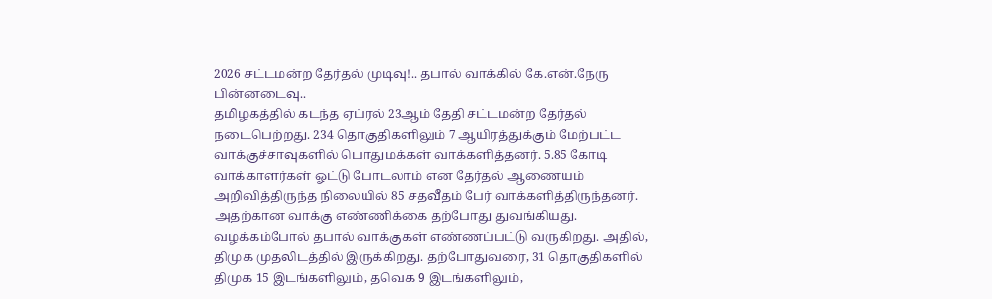2026 சட்டமன்ற தேர்தல் முடிவு!.. தபால் வாக்கில் கே.என்.நேரு பின்னடைவு..
தமிழகத்தில் கடந்த ஏப்ரல் 23ஆம் தேதி சட்டமன்ற தேர்தல் நடைபெற்றது. 234 தொகுதிகளிலும் 7 ஆயிரத்துக்கும் மேற்பட்ட வாக்குச்சாவுகளில் பொதுமக்கள் வாக்களித்தனர். 5.85 கோடி வாக்காளர்கள் ஓட்டு போடலாம் என தேர்தல் ஆணையம் அறிவித்திருந்த நிலையில் 85 சதவீதம் பேர் வாக்களித்திருந்தனர். அதற்கான வாக்கு எண்ணிக்கை தற்போது துவங்கியது. வழக்கம்போல் தபால் வாக்குகள் எண்ணப்பட்டு வருகிறது. அதில், திமுக முதலிடத்தில் இருக்கிறது. தற்போதுவரை, 31 தொகுதிகளில் திமுக 15 இடங்களிலும், தவெக 9 இடங்களிலும்,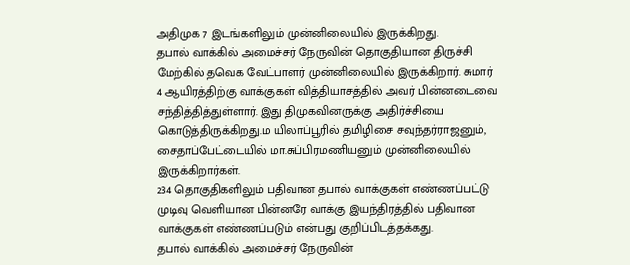அதிமுக 7 இடங்களிலும் முன்னிலையில் இருக்கிறது.
தபால் வாக்கில் அமைச்சர் நேருவின் தொகுதியான திருச்சி மேற்கில் தவெக வேட்பாளர் முன்னிலையில் இருக்கிறார். சுமார் 4 ஆயிரத்திற்கு வாக்குகள் வித்தியாசத்தில் அவர் பின்னடைவை சந்தித்தித்துள்ளார். இது திமுகவினருக்கு அதிர்ச்சியை கொடுத்திருக்கிறது.ம யிலாப்பூரில் தமிழிசை சவுந்தர்ராஜனும், சைதாப்பேட்டையில் மா.சுப்பிரமணியனும் முன்னிலையில் இருக்கிறார்கள்.
234 தொகுதிகளிலும் பதிவான தபால் வாக்குகள் எண்ணப்பட்டு முடிவு வெளியான பின்னரே வாக்கு இயந்திரத்தில் பதிவான வாக்குகள் எண்ணப்படும் என்பது குறிப்பிடத்தக்கது.
தபால் வாக்கில் அமைச்சர் நேருவின்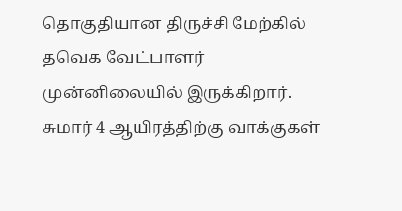தொகுதியான திருச்சி மேற்கில் தவெக வேட்பாளர் முன்னிலையில் இருக்கிறார். சுமார் 4 ஆயிரத்திற்கு வாக்குகள்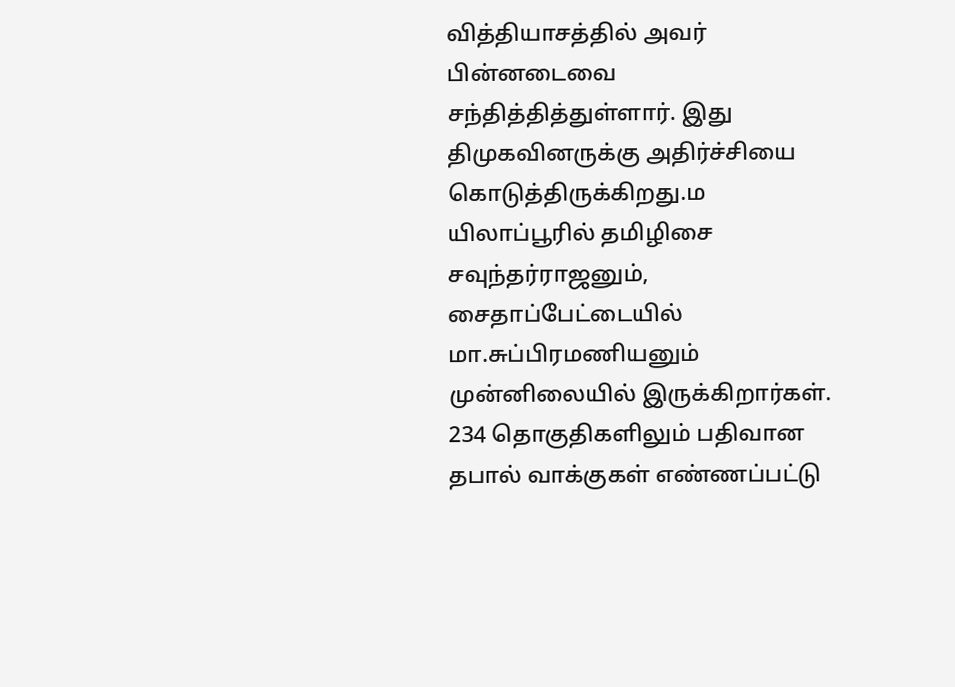வித்தியாசத்தில் அவர் பின்னடைவை சந்தித்தித்துள்ளார். இது திமுகவினருக்கு அதிர்ச்சியை கொடுத்திருக்கிறது.ம யிலாப்பூரில் தமிழிசை சவுந்தர்ராஜனும், சைதாப்பேட்டையில் மா.சுப்பிரமணியனும் முன்னிலையில் இருக்கிறார்கள்.
234 தொகுதிகளிலும் பதிவான தபால் வாக்குகள் எண்ணப்பட்டு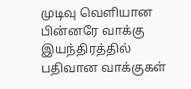முடிவு வெளியான பின்னரே வாக்கு இயந்திரத்தில் பதிவான வாக்குகள்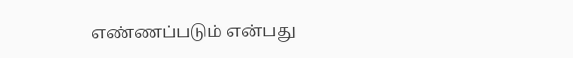எண்ணப்படும் என்பது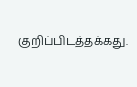குறிப்பிடத்தக்கது.